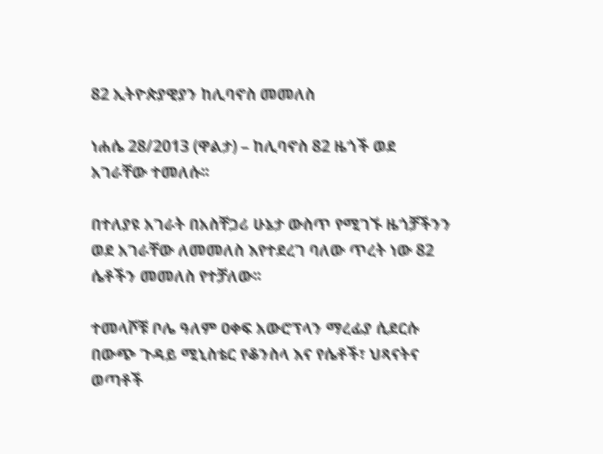82 ኢትዮጵያዊያን ከሊባኖስ መመለስ

ነሐሴ 28/2013 (ዋልታ) – ከሊባኖስ 82 ዜጎች ወደ አገራቸው ተመለሱ፡፡

በተለያዩ አገራት በአስቸጋሪ ሁኔታ ውስጥ የሚገኙ ዜጎቻችንን ወደ አገራቸው ለመመለስ እየተደረገ ባለው ጥረት ነው 82 ሴቶችን መመለስ የተቻለው፡፡

ተመላሾቹ ቦሌ ዓለም ዐቀፍ አውሮፕላን ማረፊያ ሲደርሱ በውጭ ጉዳይ ሚኒስቴር የቆንስላ እና የሴቶች፣ ህጻናትና ወጣቶች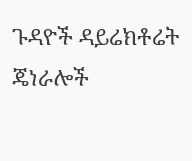ጉዳዮች ዳይሬክቶሬት ጄነራሎች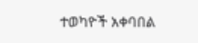ተወካዮች አቀባበል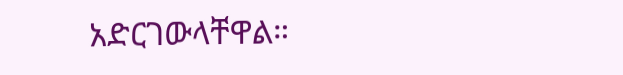አድርገውላቸዋል።